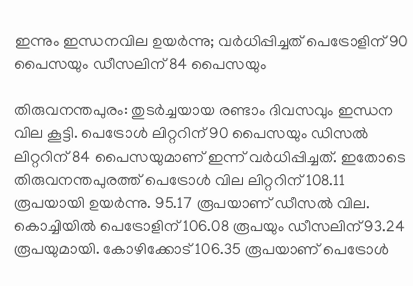ഇന്നും ഇന്ധനവില ഉയര്‍ന്നു; വര്‍ധിപ്പിച്ചത് പെട്രോളിന് 90 പൈസയും ഡീസലിന് 84 പൈസയും

തിരുവനന്തപുരം: തുടര്‍ച്ചയായ രണ്ടാം ദിവസവും ഇന്ധന വില കൂട്ടി. പെട്രോള്‍ ലിറ്ററിന് 90 പൈസയും ഡിസല്‍ ലിറ്ററിന് 84 പൈസയുമാണ് ഇന്ന് വര്‍ധിപ്പിച്ചത്. ഇതോടെ തിരുവനന്തപുരത്ത് പെട്രോള്‍ വില ലിറ്ററിന് 108.11 രൂപയായി ഉയര്‍ന്നു. 95.17 രൂപയാണ് ഡീസല്‍ വില. കൊച്ചിയില്‍ പെട്രോളിന് 106.08 രൂപയും ഡീസലിന് 93.24 രൂപയുമായി. കോഴിക്കോട് 106.35 രൂപയാണ് പെട്രോള്‍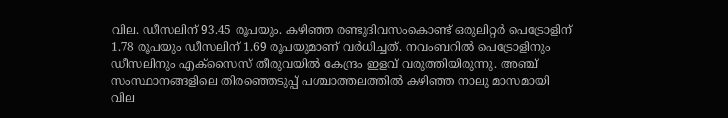വില. ഡീസലിന് 93.45 രൂപയും. കഴിഞ്ഞ രണ്ടുദിവസംകൊണ്ട് ഒരുലിറ്റര്‍ പെട്രോളിന് 1.78 രൂപയും ഡീസലിന് 1.69 രൂപയുമാണ് വര്‍ധിച്ചത്. നവംബറില്‍ പെട്രോളിനും ഡീസലിനും എക്‌സൈസ് തീരുവയില്‍ കേന്ദ്രം ഇളവ് വരുത്തിയിരുന്നു. അഞ്ച് സംസ്ഥാനങ്ങളിലെ തിരഞ്ഞെടുപ്പ് പശ്ചാത്തലത്തില്‍ കഴിഞ്ഞ നാലു മാസമായി വില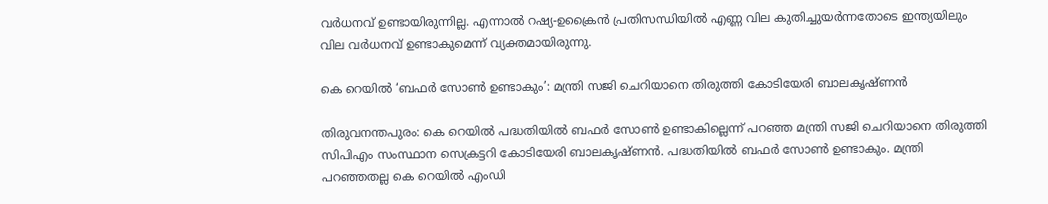വര്‍ധനവ് ഉണ്ടായിരുന്നില്ല. എന്നാല്‍ റഷ്യ-ഉക്രൈന്‍ പ്രതിസന്ധിയില്‍ എണ്ണ വില കുതിച്ചുയര്‍ന്നതോടെ ഇന്ത്യയിലും വില വര്‍ധനവ് ഉണ്ടാകുമെന്ന് വ്യക്തമായിരുന്നു.

കെ റെയില്‍ ‘ബഫര്‍ സോണ്‍ ഉണ്ടാകും’: മന്ത്രി സജി ചെറിയാനെ തിരുത്തി കോടിയേരി ബാലകൃഷ്ണന്‍

തിരുവനന്തപുരം: കെ റെയില്‍ പദ്ധതിയില്‍ ബഫര്‍ സോണ്‍ ഉണ്ടാകില്ലെന്ന് പറഞ്ഞ മന്ത്രി സജി ചെറിയാനെ തിരുത്തി സിപിഎം സംസ്ഥാന സെക്രട്ടറി കോടിയേരി ബാലകൃഷ്ണന്‍. പദ്ധതിയില്‍ ബഫര്‍ സോണ്‍ ഉണ്ടാകും. മന്ത്രി പറഞ്ഞതല്ല കെ റെയില്‍ എംഡി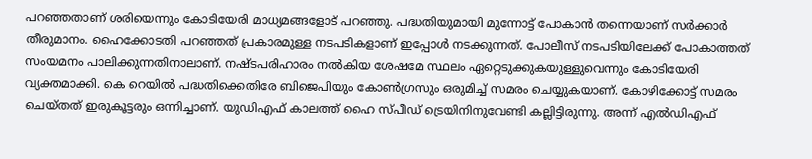പറഞ്ഞതാണ് ശരിയെന്നും കോടിയേരി മാധ്യമങ്ങളോട് പറഞ്ഞു. പദ്ധതിയുമായി മുന്നോട്ട് പോകാന്‍ തന്നെയാണ് സര്‍ക്കാര്‍ തീരുമാനം. ഹൈക്കോടതി പറഞ്ഞത് പ്രകാരമുള്ള നടപടികളാണ് ഇപ്പോള്‍ നടക്കുന്നത്. പോലീസ് നടപടിയിലേക്ക് പോകാത്തത് സംയമനം പാലിക്കുന്നതിനാലാണ്. നഷ്ടപരിഹാരം നല്‍കിയ ശേഷമേ സ്ഥലം ഏറ്റെടുക്കുകയുള്ളുവെന്നും കോടിയേരി വ്യക്തമാക്കി. കെ റെയില്‍ പദ്ധതിക്കെതിരേ ബിജെപിയും കോണ്‍ഗ്രസും ഒരുമിച്ച് സമരം ചെയ്യുകയാണ്. കോഴിക്കോട്ട് സമരം ചെയ്തത് ഇരുകൂട്ടരും ഒന്നിച്ചാണ്. യുഡിഎഫ് കാലത്ത് ഹൈ സ്പീഡ് ട്രെയിനിനുവേണ്ടി കല്ലിട്ടിരുന്നു. അന്ന് എല്‍ഡിഎഫ്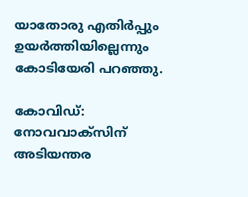യാതോരു എതിര്‍പ്പും ഉയര്‍ത്തിയില്ലെന്നും കോടിയേരി പറഞ്ഞു.

കോവിഡ്: നോവവാക്‌സിന് അടിയന്തര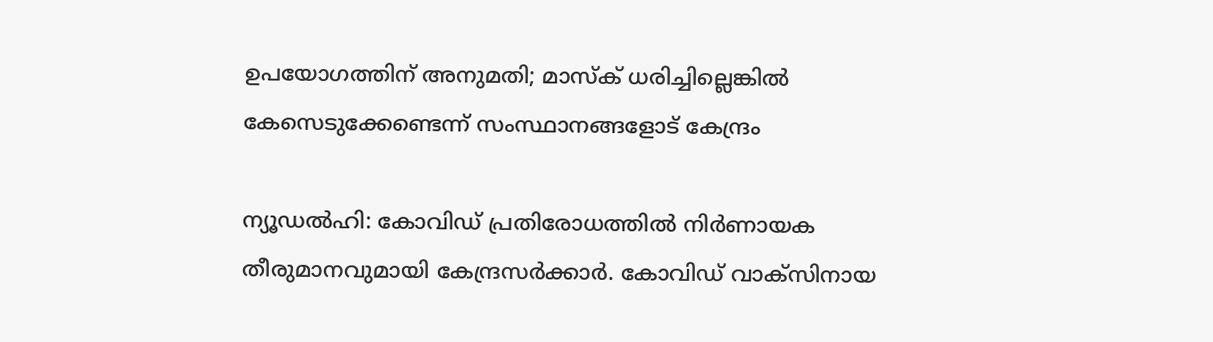ഉപയോഗത്തിന് അനുമതി; മാസ്‌ക് ധരിച്ചില്ലെങ്കില്‍ കേസെടുക്കേണ്ടെന്ന് സംസ്ഥാനങ്ങളോട് കേന്ദ്രം

ന്യൂഡല്‍ഹി: കോവിഡ് പ്രതിരോധത്തില്‍ നിര്‍ണായക തീരുമാനവുമായി കേന്ദ്രസര്‍ക്കാര്‍. കോവിഡ് വാക്‌സിനായ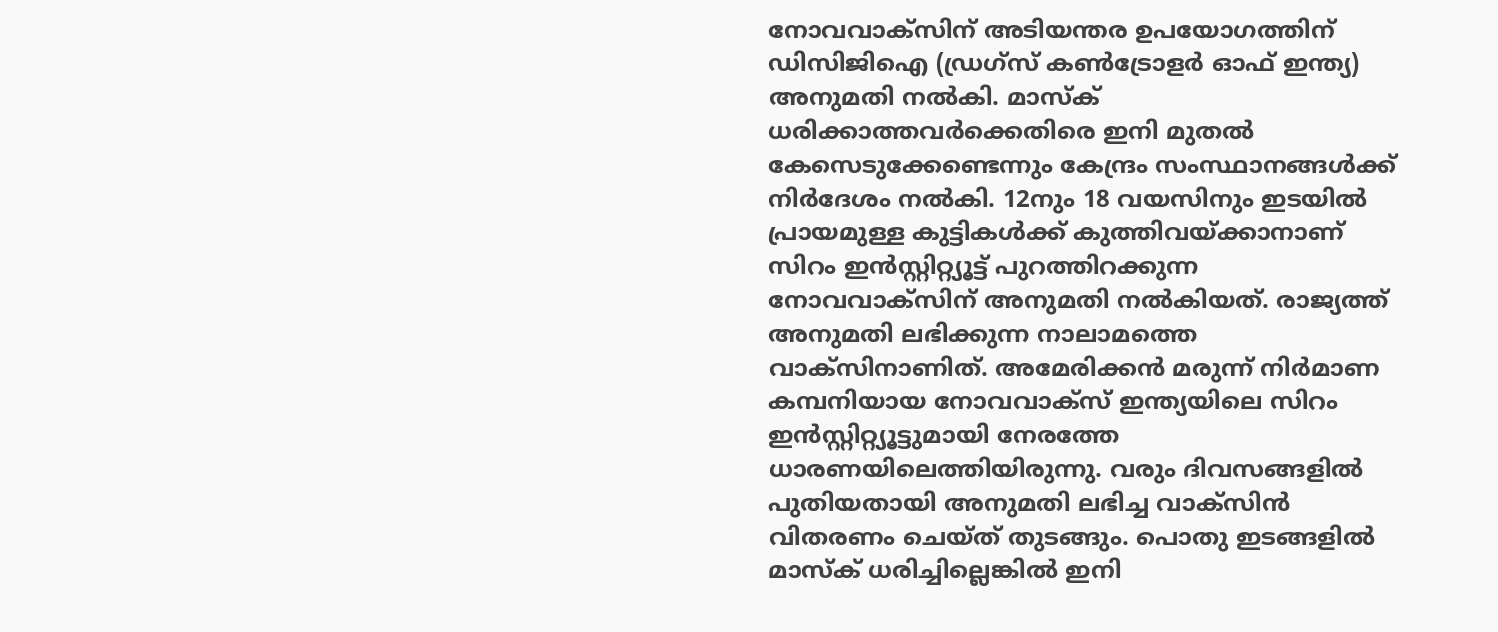നോവവാക്‌സിന് അടിയന്തര ഉപയോഗത്തിന് ഡിസിജിഐ (ഡ്രഗ്‌സ് കണ്‍ട്രോളര്‍ ഓഫ് ഇന്ത്യ) അനുമതി നല്‍കി. മാസ്‌ക് ധരിക്കാത്തവര്‍ക്കെതിരെ ഇനി മുതല്‍ കേസെടുക്കേണ്ടെന്നും കേന്ദ്രം സംസ്ഥാനങ്ങള്‍ക്ക് നിര്‍ദേശം നല്‍കി. 12നും 18 വയസിനും ഇടയില്‍ പ്രായമുള്ള കുട്ടികള്‍ക്ക് കുത്തിവയ്ക്കാനാണ് സിറം ഇന്‍സ്റ്റിറ്റ്യൂട്ട് പുറത്തിറക്കുന്ന നോവവാക്‌സിന് അനുമതി നല്‍കിയത്. രാജ്യത്ത് അനുമതി ലഭിക്കുന്ന നാലാമത്തെ വാക്‌സിനാണിത്. അമേരിക്കന്‍ മരുന്ന് നിര്‍മാണ കമ്പനിയായ നോവവാക്‌സ് ഇന്ത്യയിലെ സിറം ഇന്‍സ്റ്റിറ്റ്യൂട്ടുമായി നേരത്തേ ധാരണയിലെത്തിയിരുന്നു. വരും ദിവസങ്ങളില്‍ പുതിയതായി അനുമതി ലഭിച്ച വാക്‌സിന്‍ വിതരണം ചെയ്ത് തുടങ്ങും. പൊതു ഇടങ്ങളില്‍ മാസ്‌ക് ധരിച്ചില്ലെങ്കില്‍ ഇനി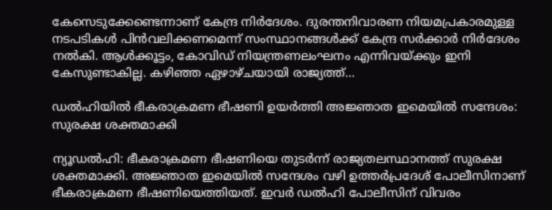കേസെടുക്കേണ്ടെന്നാണ് കേന്ദ്ര നിര്‍ദേശം. ദുരന്തനിവാരണ നിയമപ്രകാരമുള്ള നടപടികള്‍ പിന്‍വലിക്കണമെന്ന് സംസ്ഥാനങ്ങള്‍ക്ക് കേന്ദ്ര സര്‍ക്കാര്‍ നിര്‍ദേശം നല്‍കി. ആള്‍ക്കൂട്ടം, കോവിഡ് നിയന്ത്രണലംഘനം എന്നിവയ്ക്കും ഇനി കേസുണ്ടാകില്ല. കഴിഞ്ഞ ഏഴാഴ്ചയായി രാജ്യത്ത്…

ഡല്‍ഹിയില്‍ ഭീകരാക്രമണ ഭീഷണി ഉയര്‍ത്തി അജ്ഞാത ഇമെയില്‍ സന്ദേശം: സുരക്ഷ ശക്തമാക്കി

ന്യൂഡല്‍ഹി: ഭീകരാക്രമണ ഭീഷണിയെ തുടര്‍ന്ന് രാജ്യതലസ്ഥാനത്ത് സുരക്ഷ ശക്തമാക്കി. അജ്ഞാത ഇമെയില്‍ സന്ദേശം വഴി ഉത്തര്‍പ്രദേശ് പോലീസിനാണ് ഭീകരാക്രമണ ഭീഷണിയെത്തിയത്. ഇവര്‍ ഡല്‍ഹി പോലീസിന് വിവരം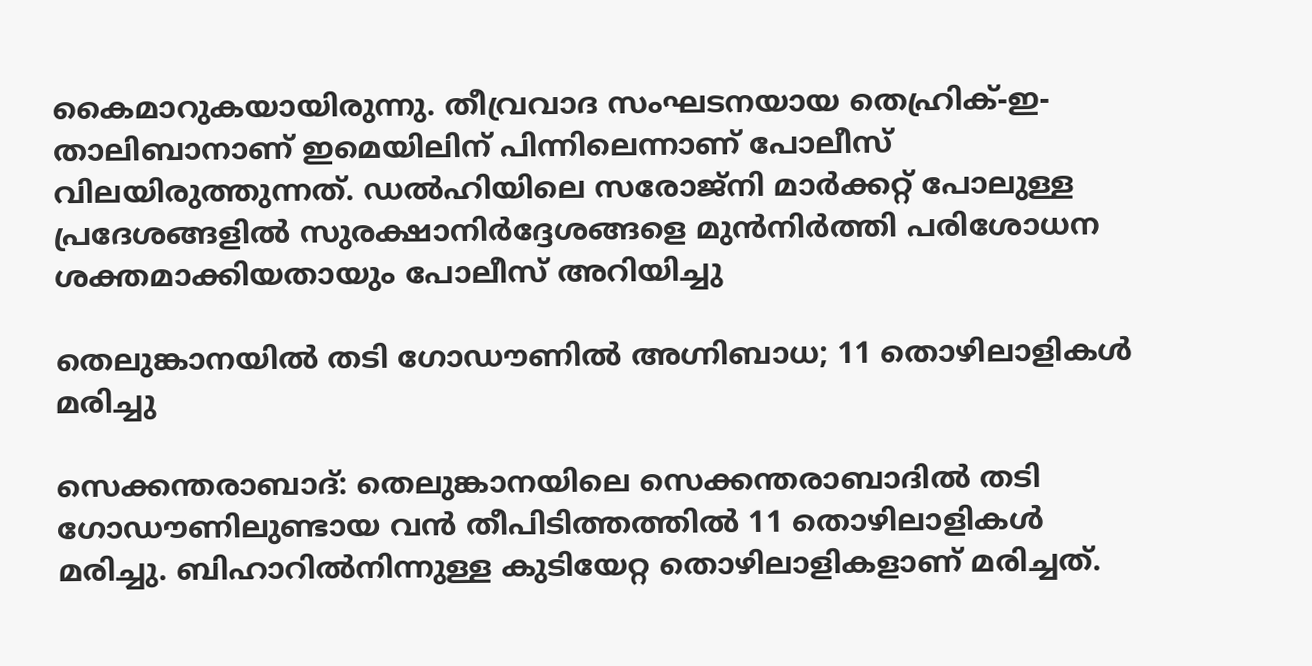കൈമാറുകയായിരുന്നു. തീവ്രവാദ സംഘടനയായ തെഹ്രിക്-ഇ-താലിബാനാണ് ഇമെയിലിന് പിന്നിലെന്നാണ് പോലീസ് വിലയിരുത്തുന്നത്. ഡല്‍ഹിയിലെ സരോജ്‌നി മാര്‍ക്കറ്റ് പോലുള്ള പ്രദേശങ്ങളില്‍ സുരക്ഷാനിര്‍ദ്ദേശങ്ങളെ മുന്‍നിര്‍ത്തി പരിശോധന ശക്തമാക്കിയതായും പോലീസ് അറിയിച്ചു

തെലുങ്കാനയില്‍ തടി ഗോഡൗണില്‍ അഗ്നിബാധ; 11 തൊഴിലാളികള്‍ മരിച്ചു

സെക്കന്തരാബാദ്: തെലുങ്കാനയിലെ സെക്കന്തരാബാദില്‍ തടി ഗോഡൗണിലുണ്ടായ വന്‍ തീപിടിത്തത്തില്‍ 11 തൊഴിലാളികള്‍ മരിച്ചു. ബിഹാറില്‍നിന്നുള്ള കുടിയേറ്റ തൊഴിലാളികളാണ് മരിച്ചത്.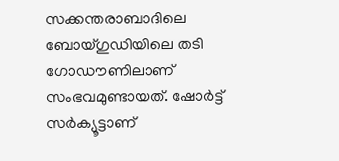സക്കന്തരാബാദിലെ ബോയ്ഗുഡിയിലെ തടി ഗോഡൗണിലാണ് സംഭവമുണ്ടായത്. ഷോര്‍ട്ട് സര്‍ക്യൂട്ടാണ്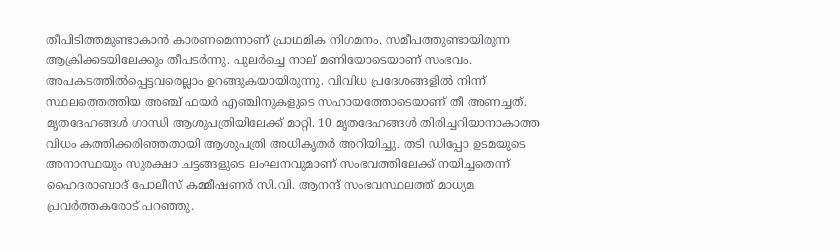തീപിടിത്തമുണ്ടാകാന്‍ കാരണമെന്നാണ് പ്രാഥമിക നിഗമനം. സമീപത്തുണ്ടായിരുന്ന ആക്രിക്കടയിലേക്കും തീപടര്‍ന്നു. പുലർച്ചെ നാല് മണിയോടെയാണ് സംഭവം. അപകടത്തിൽപ്പെട്ടവരെല്ലാം ഉറങ്ങുകയായിരുന്നു. വിവിധ പ്രദേശങ്ങളിൽ നിന്ന് സ്ഥലത്തെത്തിയ അഞ്ച് ഫയർ എഞ്ചിനുകളുടെ സഹായത്തോടെയാണ് തീ അണച്ചത്. മൃതദേഹങ്ങൾ ഗാന്ധി ആശുപത്രിയിലേക്ക് മാറ്റി. 10 മൃതദേഹങ്ങൾ തിരിച്ചറിയാനാകാത്ത വിധം കത്തിക്കരിഞ്ഞതായി ആശുപത്രി അധികൃതർ അറിയിച്ചു. തടി ഡിപ്പോ ഉടമയുടെ അനാസ്ഥയും സുരക്ഷാ ചട്ടങ്ങളുടെ ലംഘനവുമാണ് സംഭവത്തിലേക്ക് നയിച്ചതെന്ന് ഹൈദരാബാദ് പോലീസ് കമ്മീഷണർ സി.വി. ആനന്ദ് സംഭവസ്ഥലത്ത് മാധ്യമ പ്രവർത്തകരോട് പറഞ്ഞു.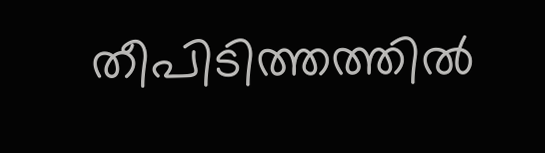തീപിടിത്തത്തിൽ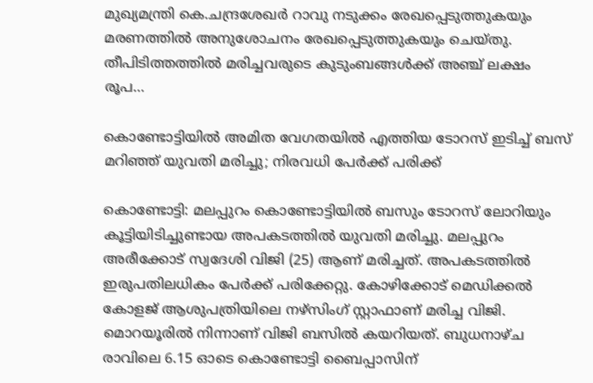മുഖ്യമന്ത്രി കെ.ചന്ദ്രശേഖർ റാവു നടുക്കം രേഖപ്പെടുത്തുകയും മരണത്തിൽ അനുശോചനം രേഖപ്പെടുത്തുകയും ചെയ്തു. തീപിടിത്തത്തിൽ മരിച്ചവരുടെ കുടുംബങ്ങൾക്ക് അഞ്ച് ലക്ഷം രൂപ…

കൊണ്ടോട്ടിയില്‍ അമിത വേഗതയില്‍ എത്തിയ ടോറസ് ഇടിച്ച് ബസ് മറിഞ്ഞ് യുവതി മരിച്ചു; നിരവധി പേര്‍ക്ക് പരിക്ക്

കൊണ്ടോട്ടി: മലപ്പുറം കൊണ്ടോട്ടിയില്‍ ബസും ടോറസ് ലോറിയും കൂട്ടിയിടിച്ചുണ്ടായ അപകടത്തില്‍ യുവതി മരിച്ചു. മലപ്പുറം അരീക്കോട് സ്വദേശി വിജി (25) ആണ് മരിച്ചത്. അപകടത്തില്‍ ഇരുപതിലധികം പേര്‍ക്ക് പരിക്കേറ്റു. കോഴിക്കോട് മെഡിക്കല്‍ കോളജ് ആശുപത്രിയിലെ നഴ്‌സിംഗ് സ്റ്റാഫാണ് മരിച്ച വിജി. മൊറയൂരില്‍ നിന്നാണ് വിജി ബസില്‍ കയറിയത്. ബുധനാഴ്ച രാവിലെ 6.15 ഓടെ കൊണ്ടോട്ടി ബൈപ്പാസിന്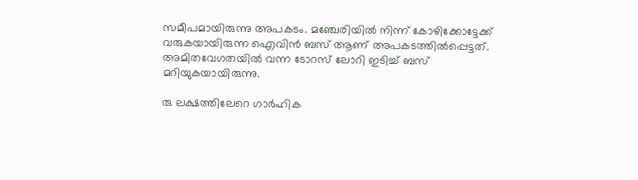സമീപമായിരുന്നു അപകടം. മഞ്ചേരിയില്‍ നിന്ന് കോഴിക്കോട്ടേക്ക് വരുകയായിരുന്ന ഐവിന്‍ ബസ് ആണ് അപകടത്തില്‍പ്പെട്ടത്. അമിതവേഗതയില്‍ വന്ന ടോറസ് ലോറി ഇടിച്ച് ബസ് മറിയുകയായിരുന്നു.

രു ലക്ഷത്തിലേറെ ഗാര്‍ഹിക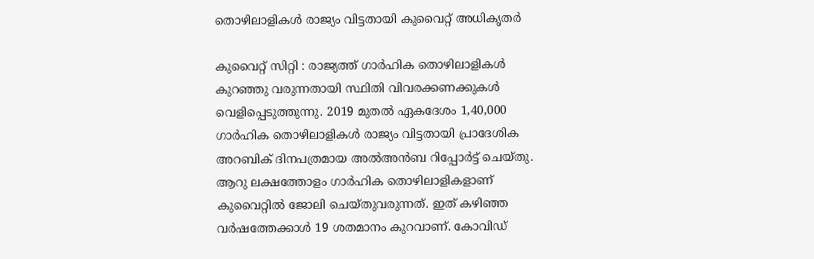തൊഴിലാളികള്‍ രാജ്യം വിട്ടതായി കുവൈറ്റ് അധികൃതര്‍

കുവൈറ്റ് സിറ്റി : രാജ്യത്ത് ഗാര്‍ഹിക തൊഴിലാളികള്‍ കുറഞ്ഞു വരുന്നതായി സ്ഥിതി വിവരക്കണക്കുകള്‍ വെളിപ്പെടുത്തുന്നു. 2019 മുതല്‍ ഏകദേശം 1,40,000 ഗാര്‍ഹിക തൊഴിലാളികള്‍ രാജ്യം വിട്ടതായി പ്രാദേശിക അറബിക് ദിനപത്രമായ അല്‍അന്‍ബ റിപ്പോര്‍ട്ട് ചെയ്തു. ആറു ലക്ഷത്തോളം ഗാര്‍ഹിക തൊഴിലാളികളാണ് കുവൈറ്റില്‍ ജോലി ചെയ്തുവരുന്നത്. ഇത് കഴിഞ്ഞ വര്‍ഷത്തേക്കാള്‍ 19 ശതമാനം കുറവാണ്. കോവിഡ്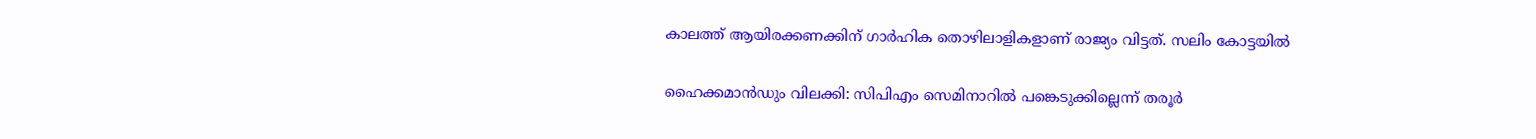കാലത്ത് ആയിരക്കണക്കിന് ഗാര്‍ഹിക തൊഴിലാളികളാണ് രാജ്യം വിട്ടത്. സലിം കോട്ടയില്‍

ഹൈക്കമാന്‍ഡും വിലക്കി: സിപിഎം സെമിനാറില്‍ പങ്കെടുക്കില്ലെന്ന് തരൂര്‍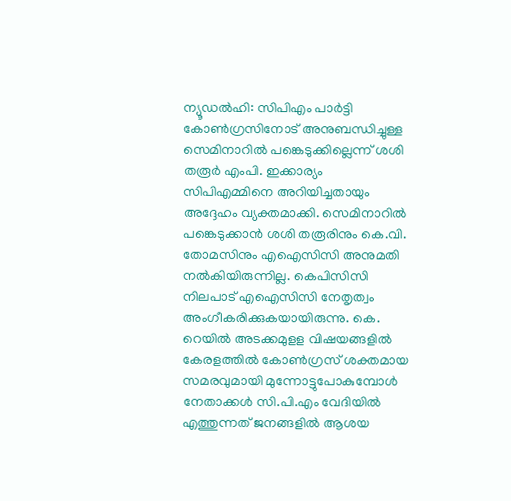ന്യൂഡല്‍ഹി: സിപിഎം പാര്‍ട്ടി കോണ്‍ഗ്രസിനോട് അനുബന്ധിച്ചുള്ള സെമിനാറില്‍ പങ്കെടുക്കില്ലെന്ന് ശശി തരൂര്‍ എംപി. ഇക്കാര്യം സിപിഎമ്മിനെ അറിയിച്ചതായും അദ്ദേഹം വ്യക്തമാക്കി. സെമിനാറില്‍ പങ്കെടുക്കാന്‍ ശശി തരൂരിനും കെ.വി. തോമസിനും എഐസിസി അനുമതി നല്‍കിയിരുന്നില്ല. കെപിസിസി നിലപാട് എഐസിസി നേതൃത്വം അംഗീകരിക്കുകയായിരുന്നു. കെ. റെയില്‍ അടക്കമുളള വിഷയങ്ങളില്‍ കേരളത്തില്‍ കോണ്‍ഗ്രസ് ശക്തമായ സമരവുമായി മുന്നോട്ടുപോകുമ്പോള്‍ നേതാക്കള്‍ സി.പി.എം വേദിയില്‍ എത്തുന്നത് ജനങ്ങളില്‍ ആശയ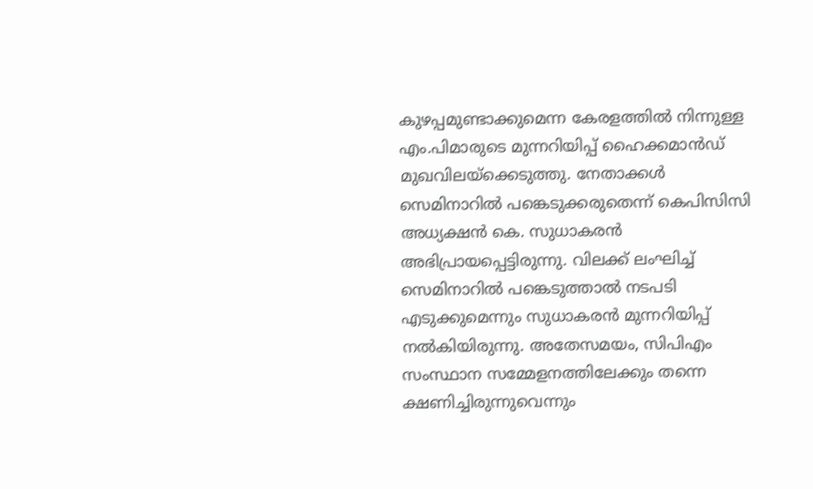കുഴപ്പമുണ്ടാക്കുമെന്ന കേരളത്തില്‍ നിന്നുള്ള എം.പിമാരുടെ മുന്നറിയിപ്പ് ഹൈക്കമാന്‍ഡ് മുഖവിലയ്‌ക്കെടുത്തു. നേതാക്കള്‍ സെമിനാറില്‍ പങ്കെടുക്കരുതെന്ന് കെപിസിസി അധ്യക്ഷന്‍ കെ. സുധാകരന്‍ അഭിപ്രായപ്പെട്ടിരുന്നു. വിലക്ക് ലംഘിച്ച് സെമിനാറില്‍ പങ്കെടുത്താല്‍ നടപടി എടുക്കുമെന്നും സുധാകരന്‍ മുന്നറിയിപ്പ് നല്‍കിയിരുന്നു. അതേസമയം, സിപിഎം സംസ്ഥാന സമ്മേളനത്തിലേക്കും തന്നെ ക്ഷണിച്ചിരുന്നുവെന്നും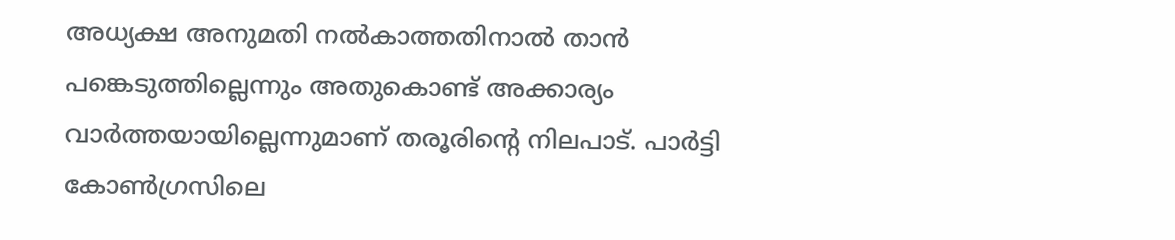അധ്യക്ഷ അനുമതി നല്‍കാത്തതിനാല്‍ താന്‍ പങ്കെടുത്തില്ലെന്നും അതുകൊണ്ട് അക്കാര്യം വാര്‍ത്തയായില്ലെന്നുമാണ് തരൂരിന്റെ നിലപാട്. പാര്‍ട്ടി കോണ്‍ഗ്രസിലെ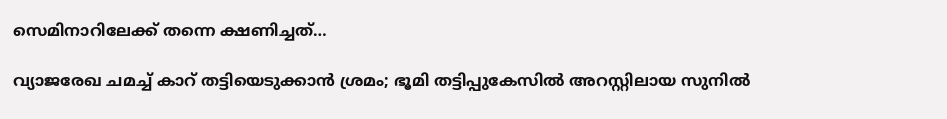സെമിനാറിലേക്ക് തന്നെ ക്ഷണിച്ചത്…

വ്യാജരേഖ ചമച്ച് കാറ് തട്ടിയെടുക്കാന്‍ ശ്രമം; ഭൂമി തട്ടിപ്പുകേസില്‍ അറസ്റ്റിലായ സുനില്‍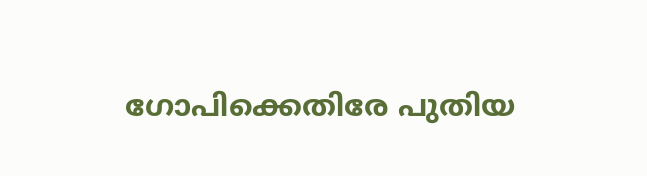ഗോപിക്കെതിരേ പുതിയ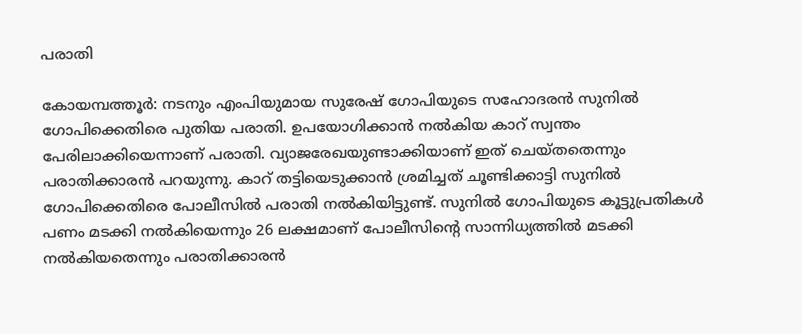പരാതി

കോയമ്പത്തൂര്‍: നടനും എംപിയുമായ സുരേഷ് ഗോപിയുടെ സഹോദരന്‍ സുനില്‍ ഗോപിക്കെതിരെ പുതിയ പരാതി. ഉപയോഗിക്കാന്‍ നല്‍കിയ കാറ് സ്വന്തം പേരിലാക്കിയെന്നാണ് പരാതി. വ്യാജരേഖയുണ്ടാക്കിയാണ് ഇത് ചെയ്തതെന്നും പരാതിക്കാരന്‍ പറയുന്നു. കാറ് തട്ടിയെടുക്കാന്‍ ശ്രമിച്ചത് ചൂണ്ടിക്കാട്ടി സുനില്‍ ഗോപിക്കെതിരെ പോലീസില്‍ പരാതി നല്‍കിയിട്ടുണ്ട്. സുനില്‍ ഗോപിയുടെ കൂട്ടുപ്രതികള്‍ പണം മടക്കി നല്‍കിയെന്നും 26 ലക്ഷമാണ് പോലീസിന്റെ സാന്നിധ്യത്തില്‍ മടക്കി നല്‍കിയതെന്നും പരാതിക്കാരന്‍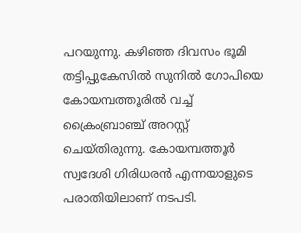പറയുന്നു. കഴിഞ്ഞ ദിവസം ഭൂമി തട്ടിപ്പുകേസില്‍ സുനില്‍ ഗോപിയെ കോയമ്പത്തൂരില്‍ വച്ച് ക്രൈംബ്രാഞ്ച് അറസ്റ്റ് ചെയ്തിരുന്നു. കോയമ്പത്തൂര്‍ സ്വദേശി ഗിരിധരന്‍ എന്നയാളുടെ പരാതിയിലാണ് നടപടി.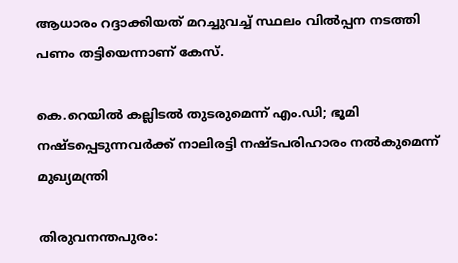ആധാരം റദ്ദാക്കിയത് മറച്ചുവച്ച് സ്ഥലം വില്‍പ്പന നടത്തി പണം തട്ടിയെന്നാണ് കേസ്.

കെ.റെയില്‍ കല്ലിടല്‍ തുടരുമെന്ന് എം.ഡി; ഭൂമി നഷ്ടപ്പെടുന്നവര്‍ക്ക് നാലിരട്ടി നഷ്ടപരിഹാരം നല്‍കുമെന്ന് മുഖ്യമന്ത്രി

തിരുവനന്തപുരം: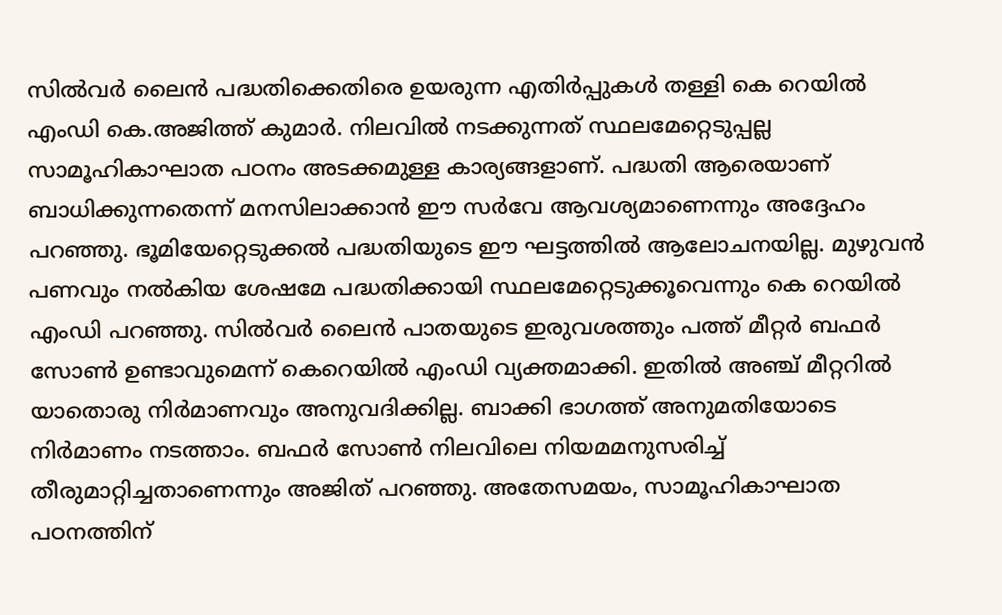സില്‍വര്‍ ലൈന്‍ പദ്ധതിക്കെതിരെ ഉയരുന്ന എതിര്‍പ്പുകള്‍ തള്ളി കെ റെയില്‍ എംഡി കെ.അജിത്ത് കുമാര്‍. നിലവില്‍ നടക്കുന്നത് സ്ഥലമേറ്റെടുപ്പല്ല സാമൂഹികാഘാത പഠനം അടക്കമുള്ള കാര്യങ്ങളാണ്. പദ്ധതി ആരെയാണ് ബാധിക്കുന്നതെന്ന് മനസിലാക്കാന്‍ ഈ സര്‍വേ ആവശ്യമാണെന്നും അദ്ദേഹം പറഞ്ഞു. ഭൂമിയേറ്റെടുക്കല്‍ പദ്ധതിയുടെ ഈ ഘട്ടത്തില്‍ ആലോചനയില്ല. മുഴുവന്‍ പണവും നല്‍കിയ ശേഷമേ പദ്ധതിക്കായി സ്ഥലമേറ്റെടുക്കൂവെന്നും കെ റെയില്‍ എംഡി പറഞ്ഞു. സില്‍വര്‍ ലൈന്‍ പാതയുടെ ഇരുവശത്തും പത്ത് മീറ്റര്‍ ബഫര്‍ സോണ്‍ ഉണ്ടാവുമെന്ന് കെറെയില്‍ എംഡി വ്യക്തമാക്കി. ഇതില്‍ അഞ്ച് മീറ്ററില്‍ യാതൊരു നിര്‍മാണവും അനുവദിക്കില്ല. ബാക്കി ഭാഗത്ത് അനുമതിയോടെ നിര്‍മാണം നടത്താം. ബഫര്‍ സോണ്‍ നിലവിലെ നിയമമനുസരിച്ച് തീരുമാറ്റിച്ചതാണെന്നും അജിത് പറഞ്ഞു. അതേസമയം, സാമൂഹികാഘാത പഠനത്തിന്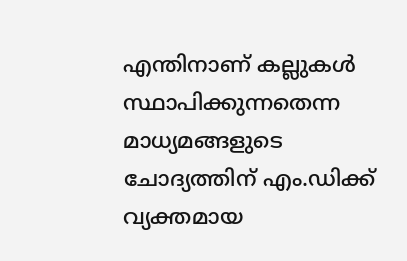എന്തിനാണ് കല്ലുകള്‍ സ്ഥാപിക്കുന്നതെന്ന മാധ്യമങ്ങളുടെ ചോദ്യത്തിന് എം.ഡിക്ക് വ്യക്തമായ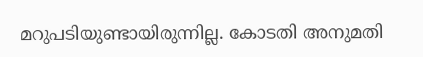മറുപടിയുണ്ടായിരുന്നില്ല. കോടതി അനുമതി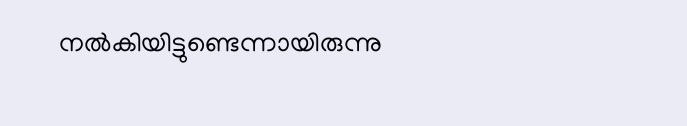നല്‍കിയിട്ടുണ്ടെന്നായിരുന്നു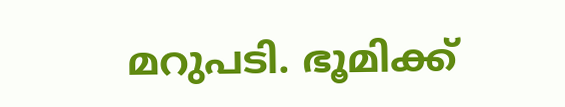മറുപടി. ഭൂമിക്ക്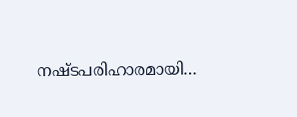നഷ്ടപരിഹാരമായി…